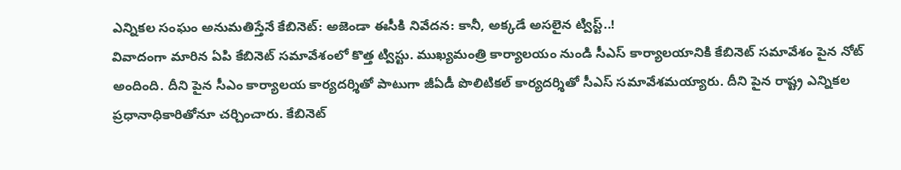ఎన్నికల సంఘం అనుమతిస్తేనే కేబినెట్: అజెండా ఈసీకి నివేదన: కానీ, అక్కడే అసలైన ట్విస్ట్..!
వివాదంగా మారిన ఏపి కేబినెట్ సమావేశంలో కొత్త ట్విస్టు. ముఖ్యమంత్రి కార్యాలయం నుండి సీఎస్ కార్యాలయానికి కేబినెట్ సమావేశం పైన నోట్ అందింది. దీని పైన సీఎం కార్యాలయ కార్యదర్శితో పాటుగా జీఏడీ పొలిటికల్ కార్యదర్శితో సీఎస్ సమావేశమయ్యారు. దీని పైన రాష్ట్ర ఎన్నికల ప్రధానాధికారితోనూ చర్చించారు. కేబినెట్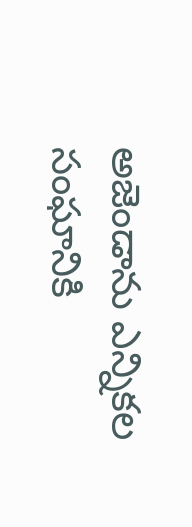అజెండాను ఎన్నికల సంఘానికి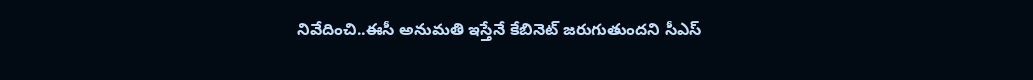నివేదించి..ఈసీ అనుమతి ఇస్తేనే కేబినెట్ జరుగుతుందని సీఎస్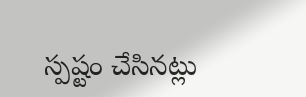స్పష్టం చేసినట్లు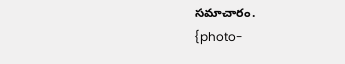సమాచారం.
{photo-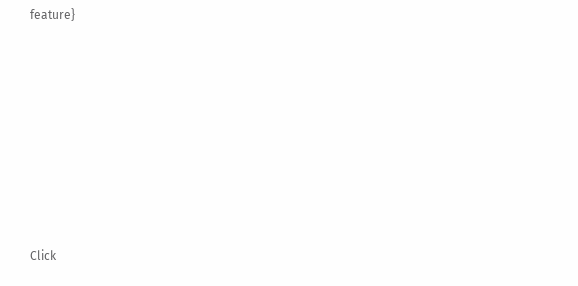feature}












Click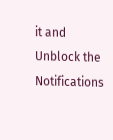it and Unblock the Notifications